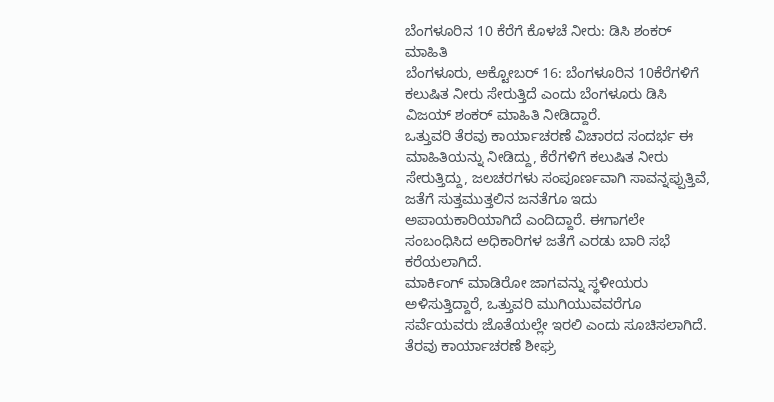ಬೆಂಗಳೂರಿನ 10 ಕೆರೆಗೆ ಕೊಳಚೆ ನೀರು: ಡಿಸಿ ಶಂಕರ್ ಮಾಹಿತಿ
ಬೆಂಗಳೂರು, ಅಕ್ಟೋಬರ್ 16: ಬೆಂಗಳೂರಿನ 10ಕೆರೆಗಳಿಗೆ ಕಲುಷಿತ ನೀರು ಸೇರುತ್ತಿದೆ ಎಂದು ಬೆಂಗಳೂರು ಡಿಸಿ ವಿಜಯ್ ಶಂಕರ್ ಮಾಹಿತಿ ನೀಡಿದ್ದಾರೆ.
ಒತ್ತುವರಿ ತೆರವು ಕಾರ್ಯಾಚರಣೆ ವಿಚಾರದ ಸಂದರ್ಭ ಈ ಮಾಹಿತಿಯನ್ನು ನೀಡಿದ್ದು, ಕೆರೆಗಳಿಗೆ ಕಲುಷಿತ ನೀರು ಸೇರುತ್ತಿದ್ದು, ಜಲಚರಗಳು ಸಂಪೂರ್ಣವಾಗಿ ಸಾವನ್ನಪ್ಪುತ್ತಿವೆ, ಜತೆಗೆ ಸುತ್ತಮುತ್ತಲಿನ ಜನತೆಗೂ ಇದು ಅಪಾಯಕಾರಿಯಾಗಿದೆ ಎಂದಿದ್ದಾರೆ. ಈಗಾಗಲೇ ಸಂಬಂಧಿಸಿದ ಅಧಿಕಾರಿಗಳ ಜತೆಗೆ ಎರಡು ಬಾರಿ ಸಭೆ ಕರೆಯಲಾಗಿದೆ.
ಮಾರ್ಕಿಂಗ್ ಮಾಡಿರೋ ಜಾಗವನ್ನು ಸ್ಥಳೀಯರು ಅಳಿಸುತ್ತಿದ್ದಾರೆ, ಒತ್ತುವರಿ ಮುಗಿಯುವವರೆಗೂ ಸರ್ವೆಯವರು ಜೊತೆಯಲ್ಲೇ ಇರಲಿ ಎಂದು ಸೂಚಿಸಲಾಗಿದೆ. ತೆರವು ಕಾರ್ಯಾಚರಣೆ ಶೀಘ್ರ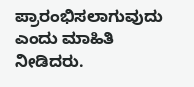ಪ್ರಾರಂಭಿಸಲಾಗುವುದು ಎಂದು ಮಾಹಿತಿ ನೀಡಿದರು.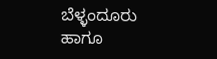ಬೆಳ್ಳಂದೂರು ಹಾಗೂ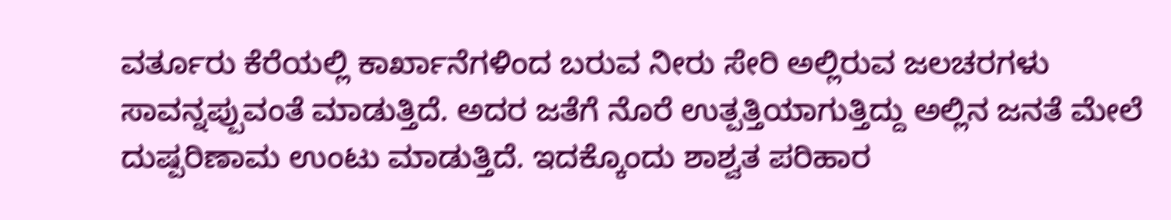ವರ್ತೂರು ಕೆರೆಯಲ್ಲಿ ಕಾರ್ಖಾನೆಗಳಿಂದ ಬರುವ ನೀರು ಸೇರಿ ಅಲ್ಲಿರುವ ಜಲಚರಗಳು ಸಾವನ್ನಪ್ಪುವಂತೆ ಮಾಡುತ್ತಿದೆ. ಅದರ ಜತೆಗೆ ನೊರೆ ಉತ್ಪತ್ತಿಯಾಗುತ್ತಿದ್ದು ಅಲ್ಲಿನ ಜನತೆ ಮೇಲೆ ದುಷ್ಪರಿಣಾಮ ಉಂಟು ಮಾಡುತ್ತಿದೆ. ಇದಕ್ಕೊಂದು ಶಾಶ್ವತ ಪರಿಹಾರ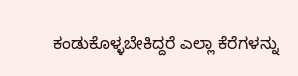ಕಂಡುಕೊಳ್ಳಬೇಕಿದ್ದರೆ ಎಲ್ಲಾ ಕೆರೆಗಳನ್ನು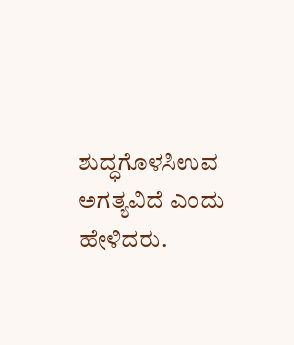ಶುದ್ಧಗೊಳಸಿಉವ ಅಗತ್ಯವಿದೆ ಎಂದು ಹೇಳಿದರು.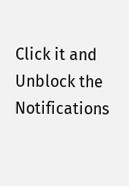Click it and Unblock the Notifications